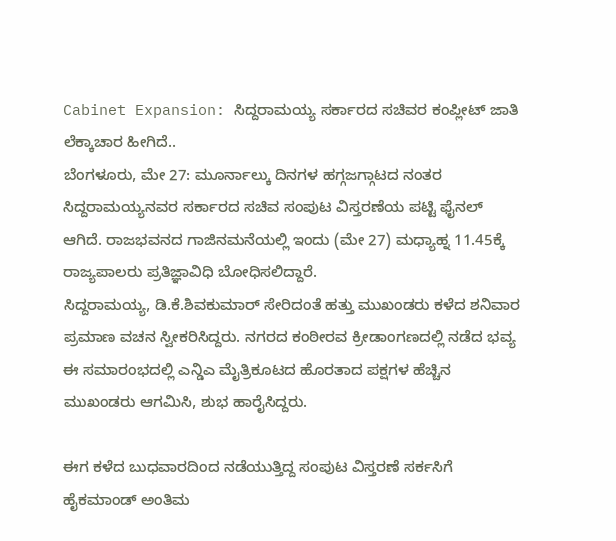Cabinet Expansion: ಸಿದ್ದರಾಮಯ್ಯ ಸರ್ಕಾರದ ಸಚಿವರ ಕಂಪ್ಲೀಟ್ ಜಾತಿ ಲೆಕ್ಕಾಚಾರ ಹೀಗಿದೆ..
ಬೆಂಗಳೂರು, ಮೇ 27: ಮೂರ್ನಾಲ್ಕು ದಿನಗಳ ಹಗ್ಗಜಗ್ಗಾಟದ ನಂತರ ಸಿದ್ದರಾಮಯ್ಯನವರ ಸರ್ಕಾರದ ಸಚಿವ ಸಂಪುಟ ವಿಸ್ತರಣೆಯ ಪಟ್ಟಿ ಫೈನಲ್ ಆಗಿದೆ. ರಾಜಭವನದ ಗಾಜಿನಮನೆಯಲ್ಲಿ ಇಂದು (ಮೇ 27) ಮಧ್ಯಾಹ್ನ 11.45ಕ್ಕೆ ರಾಜ್ಯಪಾಲರು ಪ್ರತಿಜ್ಞಾವಿಧಿ ಬೋಧಿಸಲಿದ್ದಾರೆ.
ಸಿದ್ದರಾಮಯ್ಯ, ಡಿ.ಕೆ.ಶಿವಕುಮಾರ್ ಸೇರಿದಂತೆ ಹತ್ತು ಮುಖಂಡರು ಕಳೆದ ಶನಿವಾರ ಪ್ರಮಾಣ ವಚನ ಸ್ವೀಕರಿಸಿದ್ದರು. ನಗರದ ಕಂಠೀರವ ಕ್ರೀಡಾಂಗಣದಲ್ಲಿ ನಡೆದ ಭವ್ಯ ಈ ಸಮಾರಂಭದಲ್ಲಿ ಎನ್ಡಿಎ ಮೈತ್ರಿಕೂಟದ ಹೊರತಾದ ಪಕ್ಷಗಳ ಹೆಚ್ಚಿನ ಮುಖಂಡರು ಆಗಮಿಸಿ, ಶುಭ ಹಾರೈಸಿದ್ದರು.

ಈಗ ಕಳೆದ ಬುಧವಾರದಿಂದ ನಡೆಯುತ್ತಿದ್ದ ಸಂಪುಟ ವಿಸ್ತರಣೆ ಸರ್ಕಸಿಗೆ ಹೈಕಮಾಂಡ್ ಅಂತಿಮ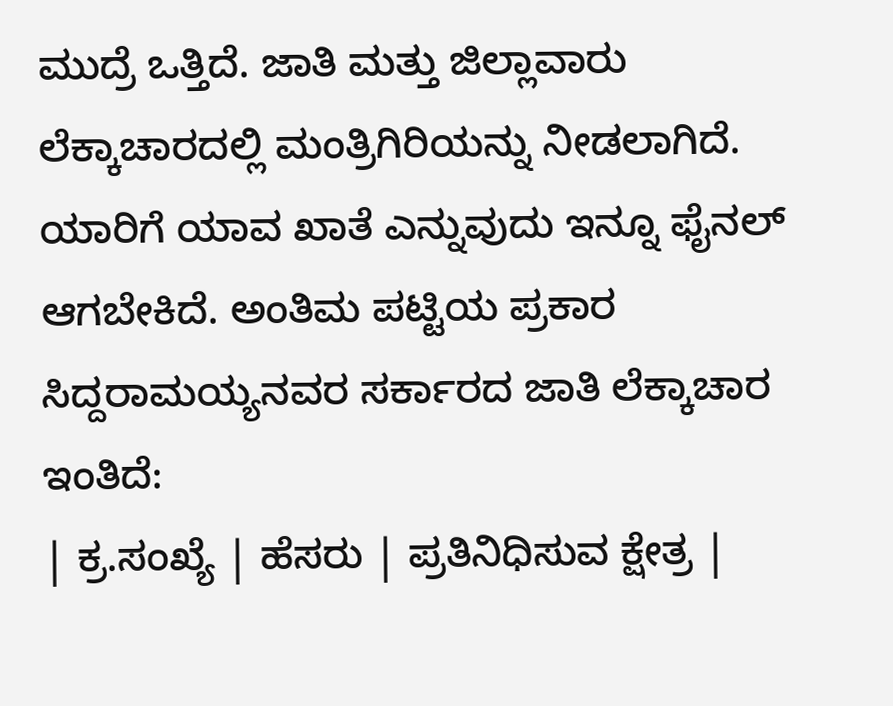ಮುದ್ರೆ ಒತ್ತಿದೆ. ಜಾತಿ ಮತ್ತು ಜಿಲ್ಲಾವಾರು ಲೆಕ್ಕಾಚಾರದಲ್ಲಿ ಮಂತ್ರಿಗಿರಿಯನ್ನು ನೀಡಲಾಗಿದೆ. ಯಾರಿಗೆ ಯಾವ ಖಾತೆ ಎನ್ನುವುದು ಇನ್ನೂ ಫೈನಲ್ ಆಗಬೇಕಿದೆ. ಅಂತಿಮ ಪಟ್ಟಿಯ ಪ್ರಕಾರ ಸಿದ್ದರಾಮಯ್ಯನವರ ಸರ್ಕಾರದ ಜಾತಿ ಲೆಕ್ಕಾಚಾರ ಇಂತಿದೆ:
| ಕ್ರ.ಸಂಖ್ಯೆ | ಹೆಸರು | ಪ್ರತಿನಿಧಿಸುವ ಕ್ಷೇತ್ರ |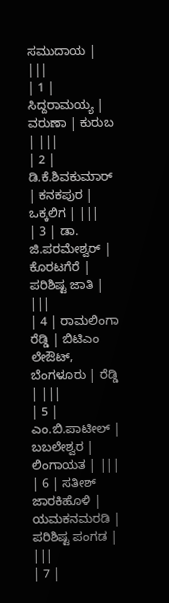ಸಮುದಾಯ | |||
| 1 | ಸಿದ್ದರಾಮಯ್ಯ | ವರುಣಾ | ಕುರುಬ | |||
| 2 | ಡಿ.ಕೆ.ಶಿವಕುಮಾರ್ | ಕನಕಪುರ | ಒಕ್ಕಲಿಗ | |||
| 3 | ಡಾ. ಜಿ.ಪರಮೇಶ್ವರ್ | ಕೊರಟಗೆರೆ | ಪರಿಶಿಷ್ಟ ಜಾತಿ | |||
| 4 | ರಾಮಲಿಂಗಾ ರೆಡ್ಡಿ | ಬಿಟಿಎಂ ಲೇಔಟ್, ಬೆಂಗಳೂರು | ರೆಡ್ಡಿ | |||
| 5 | ಎಂ.ಬಿ.ಪಾಟೀಲ್ | ಬಬಲೇಶ್ವರ | ಲಿಂಗಾಯತ | |||
| 6 | ಸತೀಶ್ ಜಾರಕಿಹೊಳಿ | ಯಮಕನಮರಡಿ | ಪರಿಶಿಷ್ಟ ಪಂಗಡ | |||
| 7 |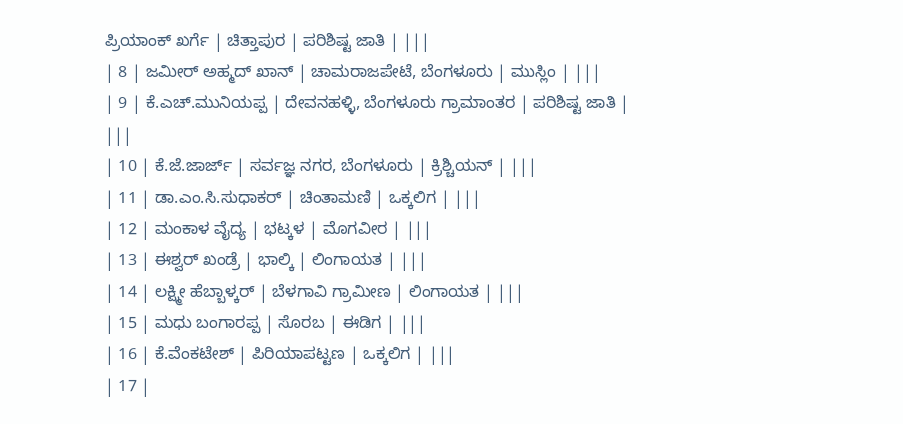ಪ್ರಿಯಾಂಕ್ ಖರ್ಗೆ | ಚಿತ್ತಾಪುರ | ಪರಿಶಿಷ್ಟ ಜಾತಿ | |||
| 8 | ಜಮೀರ್ ಅಹ್ಮದ್ ಖಾನ್ | ಚಾಮರಾಜಪೇಟೆ, ಬೆಂಗಳೂರು | ಮುಸ್ಲಿಂ | |||
| 9 | ಕೆ.ಎಚ್.ಮುನಿಯಪ್ಪ | ದೇವನಹಳ್ಳಿ, ಬೆಂಗಳೂರು ಗ್ರಾಮಾಂತರ | ಪರಿಶಿಷ್ಟ ಜಾತಿ | |||
| 10 | ಕೆ.ಜೆ.ಜಾರ್ಜ್ | ಸರ್ವಜ್ಞ ನಗರ, ಬೆಂಗಳೂರು | ಕ್ರಿಶ್ಚಿಯನ್ | |||
| 11 | ಡಾ.ಎಂ.ಸಿ.ಸುಧಾಕರ್ | ಚಿಂತಾಮಣಿ | ಒಕ್ಕಲಿಗ | |||
| 12 | ಮಂಕಾಳ ವೈದ್ಯ | ಭಟ್ಕಳ | ಮೊಗವೀರ | |||
| 13 | ಈಶ್ವರ್ ಖಂಡ್ರೆ | ಭಾಲ್ಕಿ | ಲಿಂಗಾಯತ | |||
| 14 | ಲಕ್ಷ್ಮೀ ಹೆಬ್ಬಾಳ್ಕರ್ | ಬೆಳಗಾವಿ ಗ್ರಾಮೀಣ | ಲಿಂಗಾಯತ | |||
| 15 | ಮಧು ಬಂಗಾರಪ್ಪ | ಸೊರಬ | ಈಡಿಗ | |||
| 16 | ಕೆ.ವೆಂಕಟೇಶ್ | ಪಿರಿಯಾಪಟ್ಟಣ | ಒಕ್ಕಲಿಗ | |||
| 17 |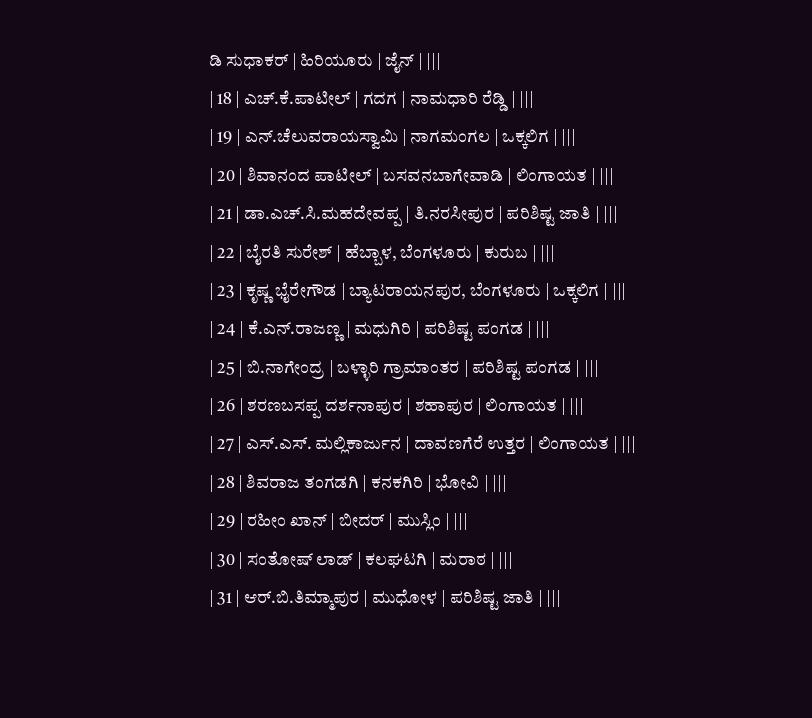ಡಿ ಸುಧಾಕರ್ | ಹಿರಿಯೂರು | ಜೈನ್ | |||
| 18 | ಎಚ್.ಕೆ.ಪಾಟೀಲ್ | ಗದಗ | ನಾಮಧಾರಿ ರೆಡ್ಡಿ | |||
| 19 | ಎನ್.ಚೆಲುವರಾಯಸ್ವಾಮಿ | ನಾಗಮಂಗಲ | ಒಕ್ಕಲಿಗ | |||
| 20 | ಶಿವಾನಂದ ಪಾಟೀಲ್ | ಬಸವನಬಾಗೇವಾಡಿ | ಲಿಂಗಾಯತ | |||
| 21 | ಡಾ.ಎಚ್.ಸಿ.ಮಹದೇವಪ್ಪ | ತಿ.ನರಸೀಪುರ | ಪರಿಶಿಷ್ಟ ಜಾತಿ | |||
| 22 | ಬೈರತಿ ಸುರೇಶ್ | ಹೆಬ್ಬಾಳ, ಬೆಂಗಳೂರು | ಕುರುಬ | |||
| 23 | ಕೃಷ್ಣ ಭೈರೇಗೌಡ | ಬ್ಯಾಟರಾಯನಪುರ, ಬೆಂಗಳೂರು | ಒಕ್ಕಲಿಗ | |||
| 24 | ಕೆ.ಎನ್.ರಾಜಣ್ಣ | ಮಧುಗಿರಿ | ಪರಿಶಿಷ್ಟ ಪಂಗಡ | |||
| 25 | ಬಿ.ನಾಗೇಂದ್ರ | ಬಳ್ಳಾರಿ ಗ್ರಾಮಾಂತರ | ಪರಿಶಿಷ್ಟ ಪಂಗಡ | |||
| 26 | ಶರಣಬಸಪ್ಪ ದರ್ಶನಾಪುರ | ಶಹಾಪುರ | ಲಿಂಗಾಯತ | |||
| 27 | ಎಸ್.ಎಸ್. ಮಲ್ಲಿಕಾರ್ಜುನ | ದಾವಣಗೆರೆ ಉತ್ತರ | ಲಿಂಗಾಯತ | |||
| 28 | ಶಿವರಾಜ ತಂಗಡಗಿ | ಕನಕಗಿರಿ | ಭೋವಿ | |||
| 29 | ರಹೀಂ ಖಾನ್ | ಬೀದರ್ | ಮುಸ್ಲಿಂ | |||
| 30 | ಸಂತೋಷ್ ಲಾಡ್ | ಕಲಘಟಗಿ | ಮರಾಠ | |||
| 31 | ಆರ್.ಬಿ.ತಿಮ್ಮಾಪುರ | ಮುಧೋಳ | ಪರಿಶಿಷ್ಟ ಜಾತಿ | |||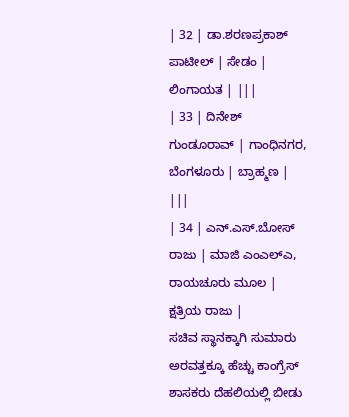| 32 | ಡಾ.ಶರಣಪ್ರಕಾಶ್ ಪಾಟೀಲ್ | ಸೇಡಂ | ಲಿಂಗಾಯತ | |||
| 33 | ದಿನೇಶ್ ಗುಂಡೂರಾವ್ | ಗಾಂಧಿನಗರ, ಬೆಂಗಳೂರು | ಬ್ರಾಹ್ಮಣ | |||
| 34 | ಎನ್.ಎಸ್.ಬೋಸ್ ರಾಜು | ಮಾಜಿ ಎಂಎಲ್ಎ, ರಾಯಚೂರು ಮೂಲ | ಕ್ಷತ್ರಿಯ ರಾಜು |
ಸಚಿವ ಸ್ಥಾನಕ್ಕಾಗಿ ಸುಮಾರು ಅರವತ್ತಕ್ಕೂ ಹೆಚ್ಚು ಕಾಂಗ್ರೆಸ್ ಶಾಸಕರು ದೆಹಲಿಯಲ್ಲಿ ಬೀಡು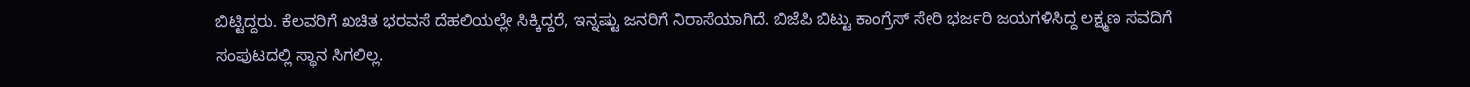ಬಿಟ್ಟಿದ್ದರು. ಕೆಲವರಿಗೆ ಖಚಿತ ಭರವಸೆ ದೆಹಲಿಯಲ್ಲೇ ಸಿಕ್ಕಿದ್ದರೆ, ಇನ್ನಷ್ಟು ಜನರಿಗೆ ನಿರಾಸೆಯಾಗಿದೆ. ಬಿಜೆಪಿ ಬಿಟ್ಟು ಕಾಂಗ್ರೆಸ್ ಸೇರಿ ಭರ್ಜರಿ ಜಯಗಳಿಸಿದ್ದ ಲಕ್ಷ್ಮಣ ಸವದಿಗೆ ಸಂಪುಟದಲ್ಲಿ ಸ್ಥಾನ ಸಿಗಲಿಲ್ಲ.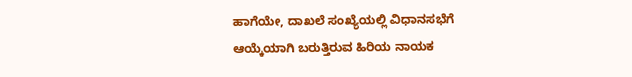ಹಾಗೆಯೇ, ದಾಖಲೆ ಸಂಖ್ಯೆಯಲ್ಲಿ ವಿಧಾನಸಭೆಗೆ ಆಯ್ಕೆಯಾಗಿ ಬರುತ್ತಿರುವ ಹಿರಿಯ ನಾಯಕ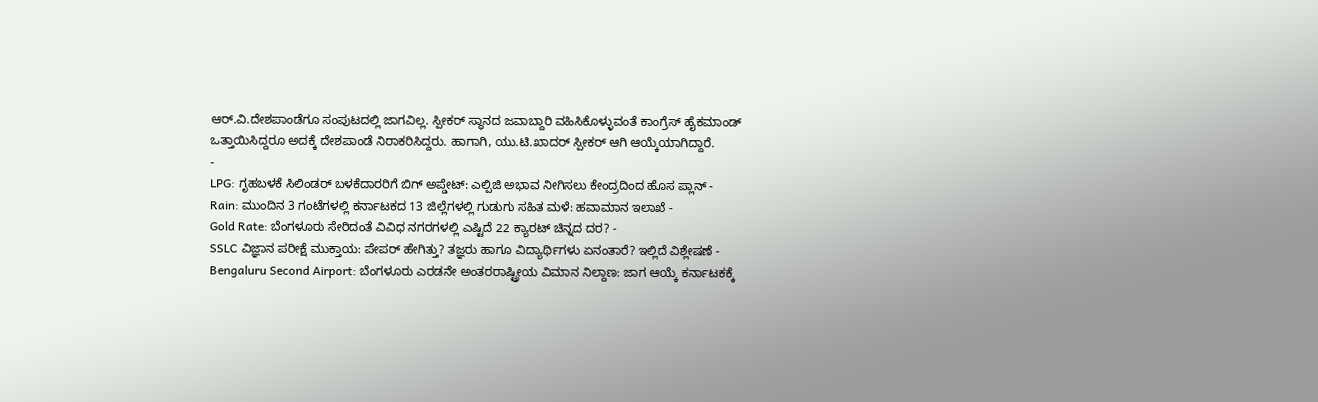ಆರ್.ವಿ.ದೇಶಪಾಂಡೆಗೂ ಸಂಪುಟದಲ್ಲಿ ಜಾಗವಿಲ್ಲ. ಸ್ಪೀಕರ್ ಸ್ಥಾನದ ಜವಾಬ್ದಾರಿ ವಹಿಸಿಕೊಳ್ಳುವಂತೆ ಕಾಂಗ್ರೆಸ್ ಹೈಕಮಾಂಡ್ ಒತ್ತಾಯಿಸಿದ್ದರೂ ಅದಕ್ಕೆ ದೇಶಪಾಂಡೆ ನಿರಾಕರಿಸಿದ್ದರು. ಹಾಗಾಗಿ, ಯು.ಟಿ.ಖಾದರ್ ಸ್ಪೀಕರ್ ಆಗಿ ಆಯ್ಕೆಯಾಗಿದ್ದಾರೆ.
-
LPG: ಗೃಹಬಳಕೆ ಸಿಲಿಂಡರ್ ಬಳಕೆದಾರರಿಗೆ ಬಿಗ್ ಅಪ್ಡೇಟ್: ಎಲ್ಪಿಜಿ ಅಭಾವ ನೀಗಿಸಲು ಕೇಂದ್ರದಿಂದ ಹೊಸ ಪ್ಲಾನ್ -
Rain: ಮುಂದಿನ 3 ಗಂಟೆಗಳಲ್ಲಿ ಕರ್ನಾಟಕದ 13 ಜಿಲ್ಲೆಗಳಲ್ಲಿ ಗುಡುಗು ಸಹಿತ ಮಳೆ: ಹವಾಮಾನ ಇಲಾಖೆ -
Gold Rate: ಬೆಂಗಳೂರು ಸೇರಿದಂತೆ ವಿವಿಧ ನಗರಗಳಲ್ಲಿ ಎಷ್ಟಿದೆ 22 ಕ್ಯಾರಟ್ ಚಿನ್ನದ ದರ? -
SSLC ವಿಜ್ಞಾನ ಪರೀಕ್ಷೆ ಮುಕ್ತಾಯ: ಪೇಪರ್ ಹೇಗಿತ್ತು? ತಜ್ಞರು ಹಾಗೂ ವಿದ್ಯಾರ್ಥಿಗಳು ಏನಂತಾರೆ? ಇಲ್ಲಿದೆ ವಿಶ್ಲೇಷಣೆ -
Bengaluru Second Airport: ಬೆಂಗಳೂರು ಎರಡನೇ ಅಂತರರಾಷ್ಟ್ರೀಯ ವಿಮಾನ ನಿಲ್ದಾಣ: ಜಾಗ ಆಯ್ಕೆ ಕರ್ನಾಟಕಕ್ಕೆ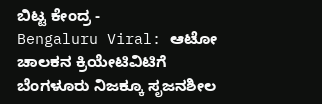ಬಿಟ್ಟ ಕೇಂದ್ರ -
Bengaluru Viral: ಆಟೋ ಚಾಲಕನ ಕ್ರಿಯೇಟಿವಿಟಿಗೆ ಬೆಂಗಳೂರು ನಿಜಕ್ಕೂ ಸೃಜನಶೀಲ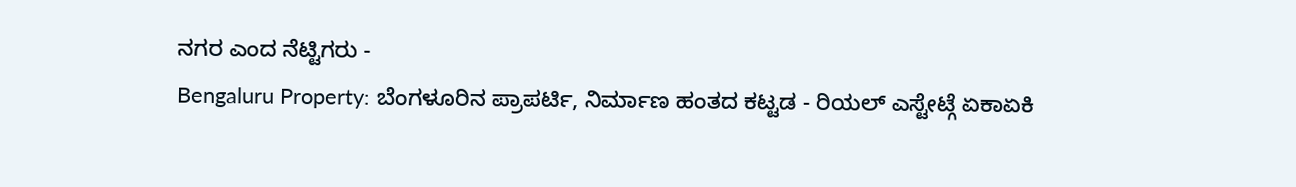ನಗರ ಎಂದ ನೆಟ್ಟಿಗರು -
Bengaluru Property: ಬೆಂಗಳೂರಿನ ಪ್ರಾಪರ್ಟಿ, ನಿರ್ಮಾಣ ಹಂತದ ಕಟ್ಟಡ - ರಿಯಲ್ ಎಸ್ಟೇಟ್ಗೆ ಏಕಾಏಕಿ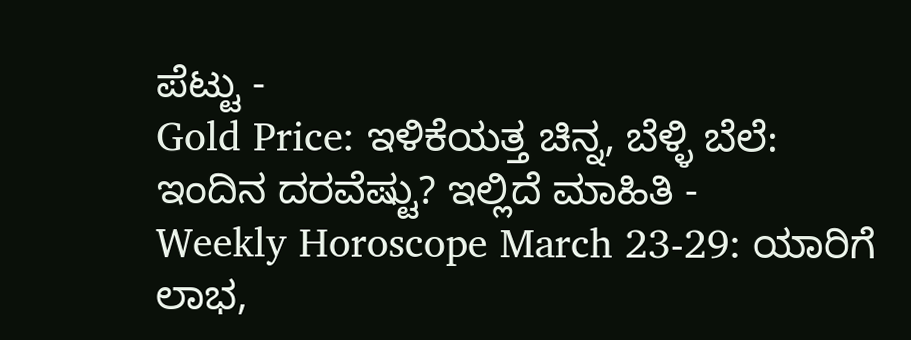ಪೆಟ್ಟು -
Gold Price: ಇಳಿಕೆಯತ್ತ ಚಿನ್ನ, ಬೆಳ್ಳಿ ಬೆಲೆ: ಇಂದಿನ ದರವೆಷ್ಟು? ಇಲ್ಲಿದೆ ಮಾಹಿತಿ -
Weekly Horoscope March 23-29: ಯಾರಿಗೆ ಲಾಭ,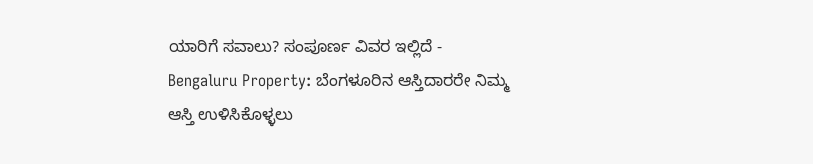ಯಾರಿಗೆ ಸವಾಲು? ಸಂಪೂರ್ಣ ವಿವರ ಇಲ್ಲಿದೆ -
Bengaluru Property: ಬೆಂಗಳೂರಿನ ಆಸ್ತಿದಾರರೇ ನಿಮ್ಮ ಆಸ್ತಿ ಉಳಿಸಿಕೊಳ್ಳಲು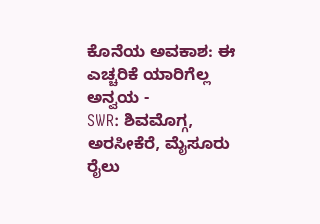ಕೊನೆಯ ಅವಕಾಶ: ಈ ಎಚ್ಚರಿಕೆ ಯಾರಿಗೆಲ್ಲ ಅನ್ವಯ -
SWR: ಶಿವಮೊಗ್ಗ, ಅರಸೀಕೆರೆ, ಮೈಸೂರು ರೈಲು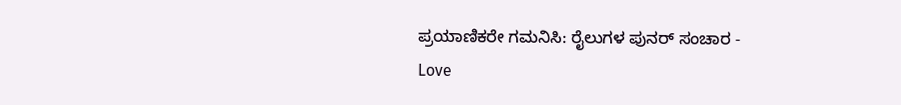ಪ್ರಯಾಣಿಕರೇ ಗಮನಿಸಿ: ರೈಲುಗಳ ಪುನರ್ ಸಂಚಾರ -
Love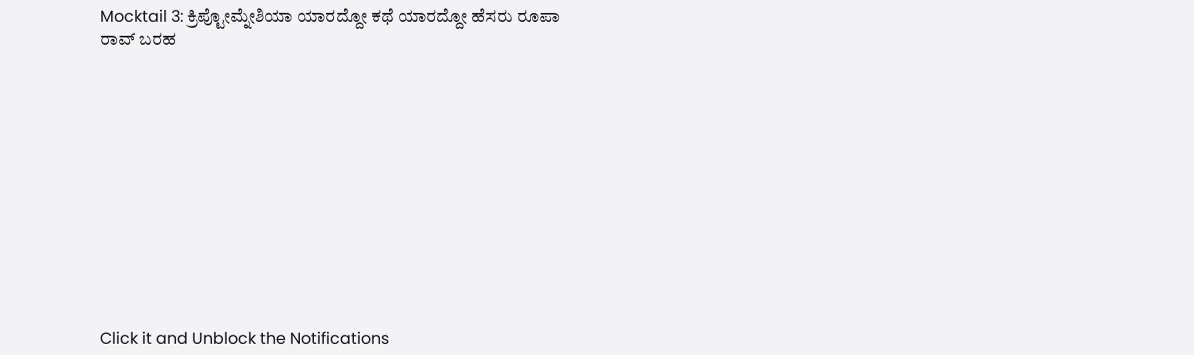Mocktail 3: ಕ್ರಿಪ್ಟೋಮ್ನೇಶಿಯಾ ಯಾರದ್ದೋ ಕಥೆ ಯಾರದ್ದೋ ಹೆಸರು ರೂಪಾ ರಾವ್ ಬರಹ












Click it and Unblock the Notifications